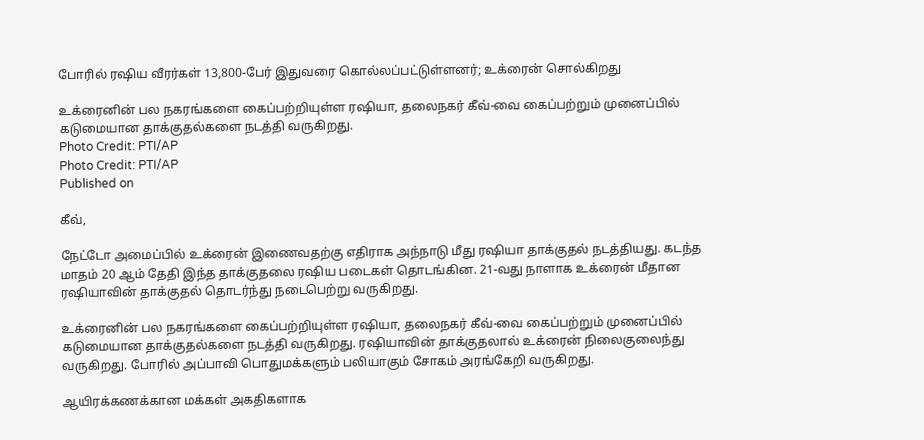போரில் ரஷிய வீரர்கள் 13,800-பேர் இதுவரை கொல்லப்பட்டுள்ளனர்; உக்ரைன் சொல்கிறது

உக்ரைனின் பல நகரங்களை கைப்பற்றியுள்ள ரஷியா, தலைநகர் கீவ்-வை கைப்பற்றும் முனைப்பில் கடுமையான தாக்குதல்களை நடத்தி வருகிறது.
Photo Credit: PTI/AP
Photo Credit: PTI/AP
Published on

கீவ்,

நேட்டோ அமைப்பில் உக்ரைன் இணைவதற்கு எதிராக அந்நாடு மீது ரஷியா தாக்குதல் நடத்தியது. கடந்த மாதம் 20 ஆம் தேதி இந்த தாக்குதலை ரஷிய படைகள் தொடங்கின. 21-வது நாளாக உக்ரைன் மீதான ரஷியாவின் தாக்குதல் தொடர்ந்து நடைபெற்று வருகிறது.

உக்ரைனின் பல நகரங்களை கைப்பற்றியுள்ள ரஷியா, தலைநகர் கீவ்-வை கைப்பற்றும் முனைப்பில் கடுமையான தாக்குதல்களை நடத்தி வருகிறது. ரஷியாவின் தாக்குதலால் உக்ரைன் நிலைகுலைந்து வருகிறது. போரில் அப்பாவி பொதுமக்களும் பலியாகும் சோகம் அரங்கேறி வருகிறது.

ஆயிரக்கணக்கான மக்கள் அகதிகளாக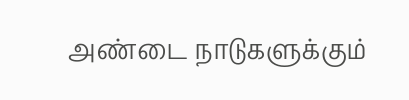அண்டை நாடுகளுக்கும்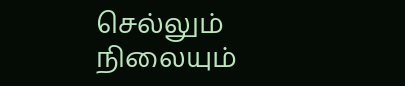செல்லும் நிலையும்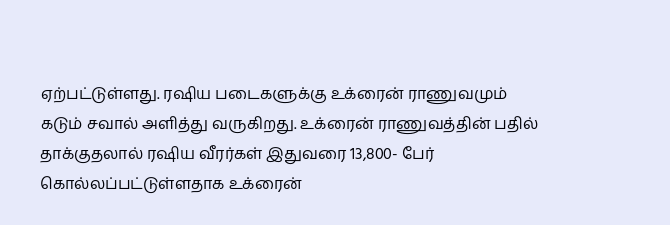ஏற்பட்டுள்ளது. ரஷிய படைகளுக்கு உக்ரைன் ராணுவமும் கடும் சவால் அளித்து வருகிறது. உக்ரைன் ராணுவத்தின் பதில் தாக்குதலால் ரஷிய வீரர்கள் இதுவரை 13,800- பேர் கொல்லப்பட்டுள்ளதாக உக்ரைன்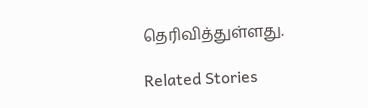தெரிவித்துள்ளது.

Related Stories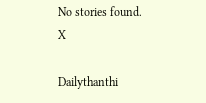No stories found.
X

Dailythanthi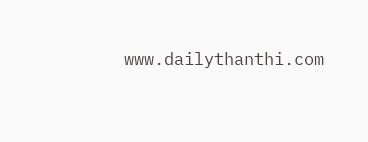www.dailythanthi.com